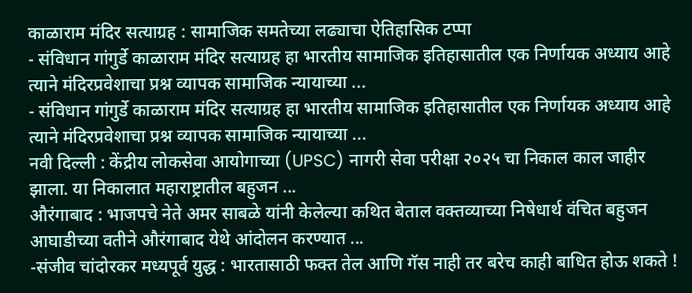काळाराम मंदिर सत्याग्रह : सामाजिक समतेच्या लढ्याचा ऐतिहासिक टप्पा
- संविधान गांगुर्डे काळाराम मंदिर सत्याग्रह हा भारतीय सामाजिक इतिहासातील एक निर्णायक अध्याय आहे त्याने मंदिरप्रवेशाचा प्रश्न व्यापक सामाजिक न्यायाच्या ...
- संविधान गांगुर्डे काळाराम मंदिर सत्याग्रह हा भारतीय सामाजिक इतिहासातील एक निर्णायक अध्याय आहे त्याने मंदिरप्रवेशाचा प्रश्न व्यापक सामाजिक न्यायाच्या ...
नवी दिल्ली : केंद्रीय लोकसेवा आयोगाच्या (UPSC) नागरी सेवा परीक्षा २०२५ चा निकाल काल जाहीर झाला. या निकालात महाराष्ट्रातील बहुजन ...
औरंगाबाद : भाजपचे नेते अमर साबळे यांनी केलेल्या कथित बेताल वक्तव्याच्या निषेधार्थ वंचित बहुजन आघाडीच्या वतीने औरंगाबाद येथे आंदोलन करण्यात ...
-संजीव चांदोरकर मध्यपूर्व युद्ध : भारतासाठी फक्त तेल आणि गॅस नाही तर बरेच काही बाधित होऊ शकते !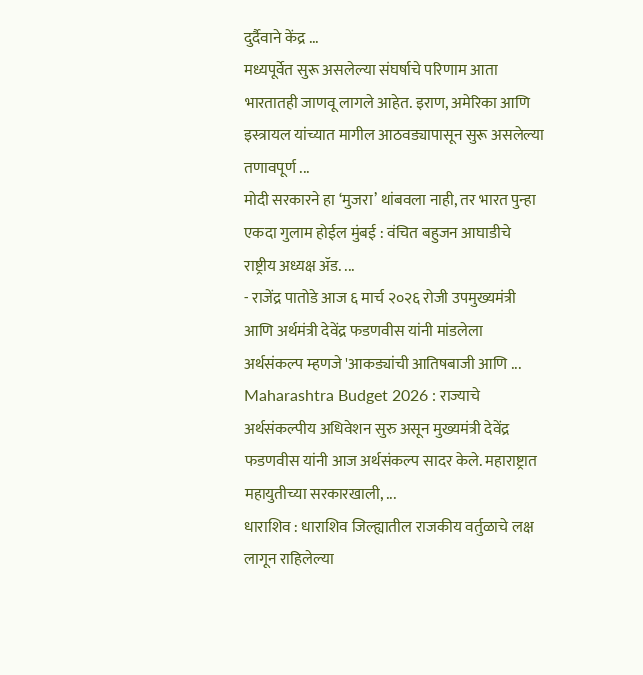दुर्दैवाने केंद्र ...
मध्यपूर्वेत सुरू असलेल्या संघर्षाचे परिणाम आता भारतातही जाणवू लागले आहेत. इराण, अमेरिका आणि इस्त्रायल यांच्यात मागील आठवड्यापासून सुरू असलेल्या तणावपूर्ण ...
मोदी सरकारने हा ‘मुजरा’ थांबवला नाही, तर भारत पुन्हा एकदा गुलाम होईल मुंबई : वंचित बहुजन आघाडीचे राष्ट्रीय अध्यक्ष ॲड. ...
- राजेंद्र पातोडे आज ६ मार्च २०२६ रोजी उपमुख्यमंत्री आणि अर्थमंत्री देवेंद्र फडणवीस यांनी मांडलेला अर्थसंकल्प म्हणजे 'आकड्यांची आतिषबाजी आणि ...
Maharashtra Budget 2026 : राज्याचे अर्थसंकल्पीय अधिवेशन सुरु असून मुख्यमंत्री देवेंद्र फडणवीस यांनी आज अर्थसंकल्प सादर केले. महाराष्ट्रात महायुतीच्या सरकारखाली, ...
धाराशिव : धाराशिव जिल्ह्यातील राजकीय वर्तुळाचे लक्ष लागून राहिलेल्या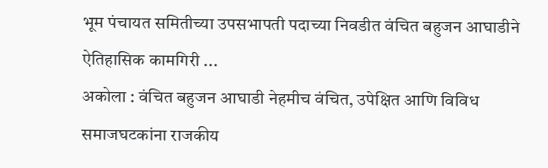भूम पंचायत समितीच्या उपसभापती पदाच्या निवडीत वंचित बहुजन आघाडीने ऐतिहासिक कामगिरी ...
अकोला : वंचित बहुजन आघाडी नेहमीच वंचित, उपेक्षित आणि विविध समाजघटकांना राजकीय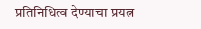प्रतिनिधित्व देण्याचा प्रयत्न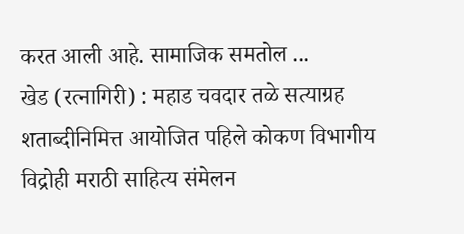करत आली आहे. सामाजिक समतोल ...
खेड (रत्नागिरी) : महाड चवदार तळे सत्याग्रह शताब्दीनिमित्त आयोजित पहिले कोकण विभागीय विद्रोही मराठी साहित्य संमेलन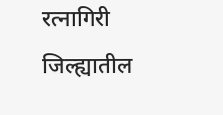रत्नागिरी जिल्ह्यातील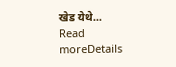खेड येथे...
Read moreDetails